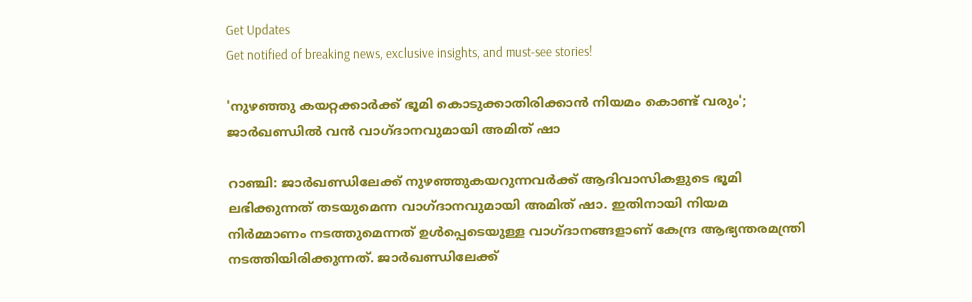Get Updates
Get notified of breaking news, exclusive insights, and must-see stories!

'നുഴഞ്ഞു കയറ്റക്കാർക്ക് ഭൂമി കൊടുക്കാതിരിക്കാൻ നിയമം കൊണ്ട് വരും'; ജാർഖണ്ഡിൽ വൻ വാഗ്‌ദാനവുമായി അമിത് ഷാ

റാഞ്ചി: ജാർഖണ്ഡിലേക്ക് നുഴഞ്ഞുകയറുന്നവർക്ക് ആദിവാസികളുടെ ഭൂമി ലഭിക്കുന്നത് തടയുമെന്ന വാഗ്‌ദാനവുമായി അമിത് ഷാ. ഇതിനായി നിയമ നിർമ്മാണം നടത്തുമെന്നത് ഉൾപ്പെടെയുള്ള വാഗ്‌ദാനങ്ങളാണ് കേന്ദ്ര ആഭ്യന്തരമന്ത്രി നടത്തിയിരിക്കുന്നത്. ജാർഖണ്ഡിലേക്ക്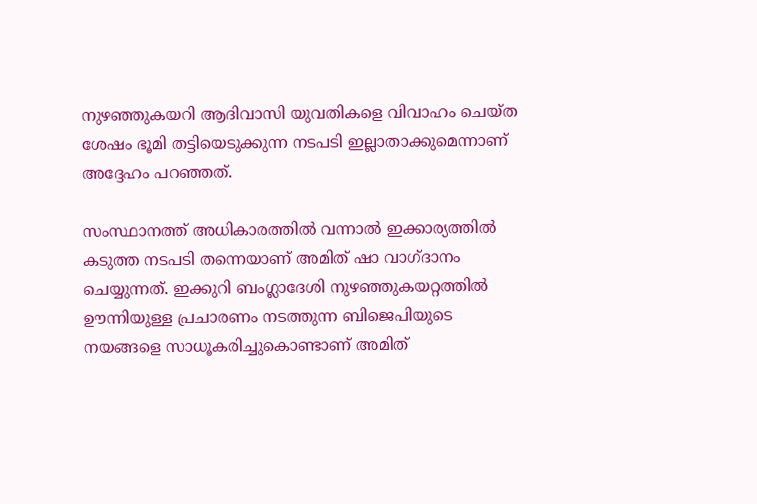നുഴഞ്ഞുകയറി ആദിവാസി യുവതികളെ വിവാഹം ചെയ്‌ത ശേഷം ഭൂമി തട്ടിയെടുക്കുന്ന നടപടി ഇല്ലാതാക്കുമെന്നാണ് അദ്ദേഹം പറഞ്ഞത്.

സംസ്ഥാനത്ത് അധികാരത്തിൽ വന്നാൽ ഇക്കാര്യത്തിൽ കടുത്ത നടപടി തന്നെയാണ് അമിത് ഷാ വാഗ്‌ദാനം ചെയ്യുന്നത്. ഇക്കുറി ബംഗ്ലാദേശി നുഴഞ്ഞുകയറ്റത്തിൽ ഊന്നിയുള്ള പ്രചാരണം നടത്തുന്ന ബിജെപിയുടെ നയങ്ങളെ സാധൂകരിച്ചുകൊണ്ടാണ് അമിത്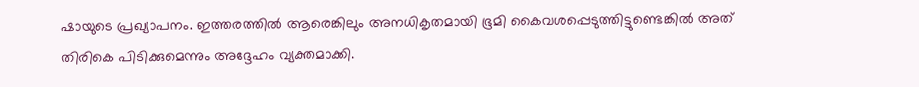ഷായുടെ പ്രഖ്യാപനം. ഇത്തരത്തിൽ ആരെങ്കിലും അനധികൃതമായി ഭൂമി കൈവശപ്പെടുത്തിട്ടുണ്ടെങ്കിൽ അത് തിരികെ പിടിക്കുമെന്നും അദ്ദേഹം വ്യക്തമാക്കി.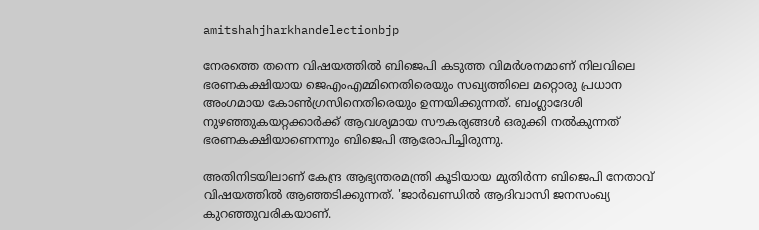amitshahjharkhandelectionbjp

നേരത്തെ തന്നെ വിഷയത്തിൽ ബിജെപി കടുത്ത വിമർശനമാണ് നിലവിലെ ഭരണകക്ഷിയായ ജെഎംഎമ്മിനെതിരെയും സഖ്യത്തിലെ മറ്റൊരു പ്രധാന അംഗമായ കോൺഗ്രസിനെതിരെയും ഉന്നയിക്കുന്നത്. ബംഗ്ലാദേശി നുഴഞ്ഞുകയറ്റക്കാർക്ക് ആവശ്യമായ സൗകര്യങ്ങൾ ഒരുക്കി നൽകുന്നത് ഭരണകക്ഷിയാണെന്നും ബിജെപി ആരോപിച്ചിരുന്നു.

അതിനിടയിലാണ് കേന്ദ്ര ആഭ്യന്തരമന്ത്രി കൂടിയായ മുതിർന്ന ബിജെപി നേതാവ് വിഷയത്തിൽ ആഞ്ഞടിക്കുന്നത്. 'ജാർഖണ്ഡിൽ ആദിവാസി ജനസംഖ്യ കുറഞ്ഞുവരികയാണ്.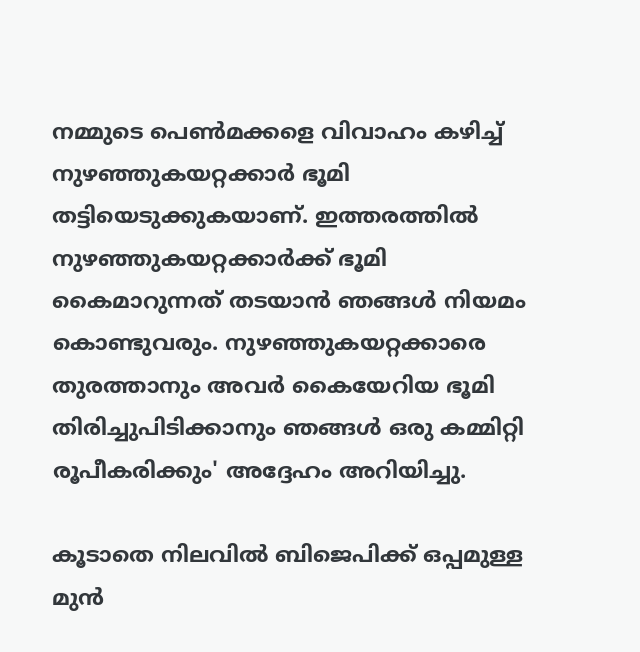നമ്മുടെ പെൺമക്കളെ വിവാഹം കഴിച്ച് നുഴഞ്ഞുകയറ്റക്കാർ ഭൂമി തട്ടിയെടുക്കുകയാണ്. ഇത്തരത്തിൽ നുഴഞ്ഞുകയറ്റക്കാർക്ക് ഭൂമി കൈമാറുന്നത് തടയാൻ ഞങ്ങൾ നിയമം കൊണ്ടുവരും. നുഴഞ്ഞുകയറ്റക്കാരെ തുരത്താനും അവർ കൈയേറിയ ഭൂമി തിരിച്ചുപിടിക്കാനും ഞങ്ങൾ ഒരു കമ്മിറ്റി രൂപീകരിക്കും' അദ്ദേഹം അറിയിച്ചു.

കൂടാതെ നിലവിൽ ബിജെപിക്ക് ഒപ്പമുള്ള മുൻ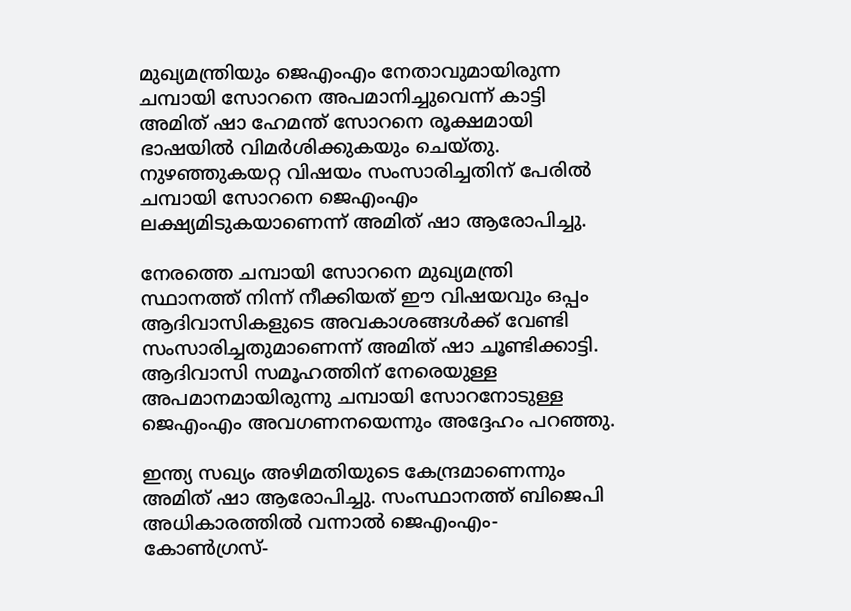മുഖ്യമന്ത്രിയും ജെഎംഎം നേതാവുമായിരുന്ന ചമ്പായി സോറനെ അപമാനിച്ചുവെന്ന് കാട്ടി അമിത് ഷാ ഹേമന്ത് സോറനെ രൂക്ഷമായി ഭാഷയിൽ വിമർശിക്കുകയും ചെയ്‌തു. നുഴഞ്ഞുകയറ്റ വിഷയം സംസാരിച്ചതിന് പേരിൽ ചമ്പായി സോറനെ ജെഎംഎം ലക്ഷ്യമിടുകയാണെന്ന് അമിത് ഷാ ആരോപിച്ചു.

നേരത്തെ ചമ്പായി സോറനെ മുഖ്യമന്ത്രി സ്ഥാനത്ത് നിന്ന് നീക്കിയത് ഈ വിഷയവും ഒപ്പം ആദിവാസികളുടെ അവകാശങ്ങൾക്ക് വേണ്ടി സംസാരിച്ചതുമാണെന്ന് അമിത് ഷാ ചൂണ്ടിക്കാട്ടി. ആദിവാസി സമൂഹത്തിന് നേരെയുള്ള അപമാനമായിരുന്നു ചമ്പായി സോറനോടുള്ള ജെഎംഎം അവഗണനയെന്നും അദ്ദേഹം പറഞ്ഞു.

ഇന്ത്യ സഖ്യം അഴിമതിയുടെ കേന്ദ്രമാണെന്നും അമിത് ഷാ ആരോപിച്ചു. സംസ്ഥാനത്ത് ബിജെപി അധികാരത്തിൽ വന്നാൽ ജെഎംഎം-കോൺഗ്രസ്-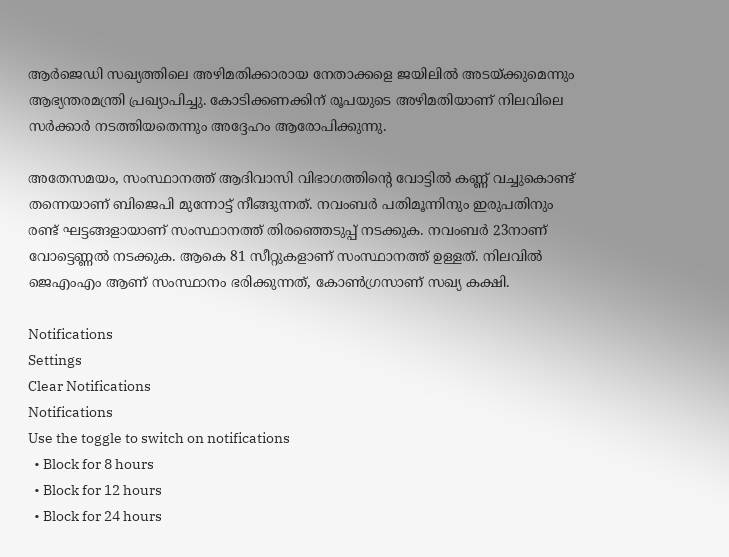ആർജെഡി സഖ്യത്തിലെ അഴിമതിക്കാരായ നേതാക്കളെ ജയിലിൽ അടയ്ക്കുമെന്നും ആഭ്യന്തരമന്ത്രി പ്രഖ്യാപിച്ചു. കോടിക്കണക്കിന് രൂപയുടെ അഴിമതിയാണ് നിലവിലെ സർക്കാർ നടത്തിയതെന്നും അദ്ദേഹം ആരോപിക്കുന്നു.

അതേസമയം, സംസ്ഥാനത്ത് ആദിവാസി വിഭാഗത്തിന്റെ വോട്ടിൽ കണ്ണ് വച്ചുകൊണ്ട് തന്നെയാണ് ബിജെപി മുന്നോട്ട് നീങ്ങുന്നത്. നവംബർ പതിമൂന്നിനും ഇരുപതിനും രണ്ട് ഘട്ടങ്ങളായാണ് സംസ്ഥാനത്ത് തിരഞ്ഞെടുപ്പ് നടക്കുക. നവംബർ 23നാണ് വോട്ടെണ്ണൽ നടക്കുക. ആകെ 81 സീറ്റുകളാണ് സംസ്ഥാനത്ത് ഉള്ളത്. നിലവിൽ ജെഎംഎം ആണ് സംസ്ഥാനം ഭരിക്കുന്നത്, കോൺഗ്രസാണ് സഖ്യ കക്ഷി.

Notifications
Settings
Clear Notifications
Notifications
Use the toggle to switch on notifications
  • Block for 8 hours
  • Block for 12 hours
  • Block for 24 hours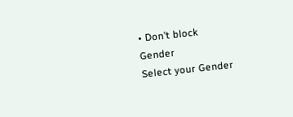• Don't block
Gender
Select your Gender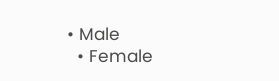• Male
  • Female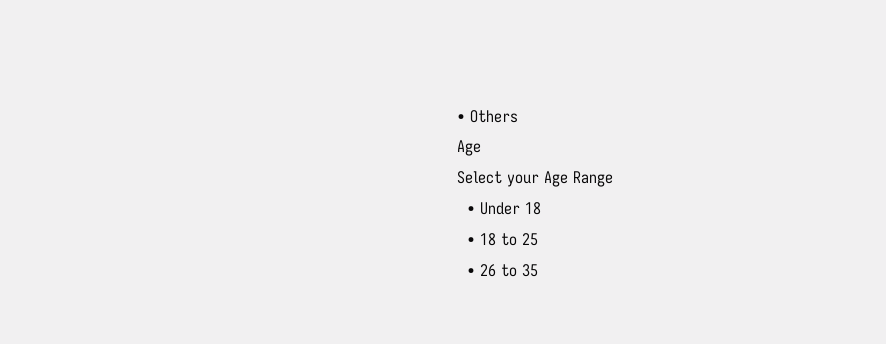• Others
Age
Select your Age Range
  • Under 18
  • 18 to 25
  • 26 to 35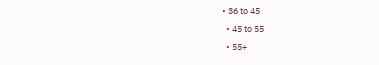• 36 to 45
  • 45 to 55
  • 55+